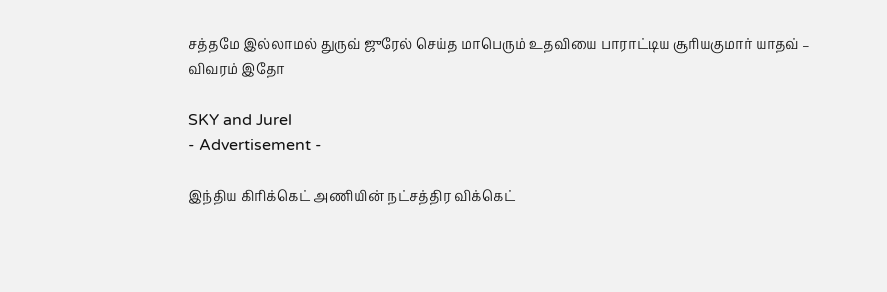சத்தமே இல்லாமல் துருவ் ஜுரேல் செய்த மாபெரும் உதவியை பாராட்டிய சூரியகுமார் யாதவ் – விவரம் இதோ

SKY and Jurel
- Advertisement -

இந்திய கிரிக்கெட் அணியின் நட்சத்திர விக்கெட்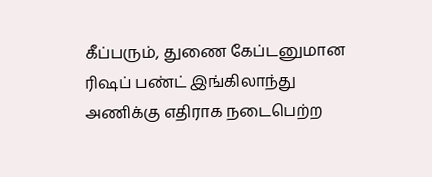கீப்பரும், துணை கேப்டனுமான ரிஷப் பண்ட் இங்கிலாந்து அணிக்கு எதிராக நடைபெற்ற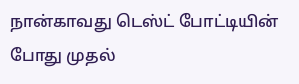நான்காவது டெஸ்ட் போட்டியின் போது முதல்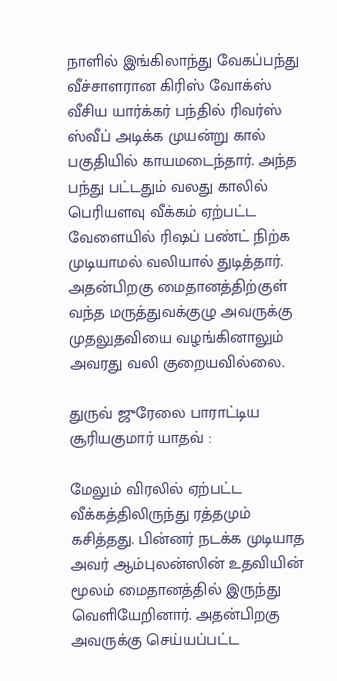நாளில் இங்கிலாந்து வேகப்பந்து வீச்சாளரான கிரிஸ் வோக்ஸ் வீசிய யார்க்கர் பந்தில் ரிவர்ஸ் ஸ்வீப் அடிக்க முயன்று கால் பகுதியில் காயமடைந்தார். அந்த பந்து பட்டதும் வலது காலில் பெரியளவு வீக்கம் ஏற்பட்ட வேளையில் ரிஷப் பண்ட் நிற்க முடியாமல் வலியால் துடித்தார். அதன்பிறகு மைதானத்திற்குள் வந்த மருத்துவக்குழு அவருக்கு முதலுதவியை வழங்கினாலும் அவரது வலி குறையவில்லை.

துருவ் ஜுரேலை பாராட்டிய சூரியகுமார் யாதவ் :

மேலும் விரலில் ஏற்பட்ட வீக்கத்திலிருந்து ரத்தமும் கசித்தது. பின்னர் நடக்க முடியாத அவர் ஆம்புலன்ஸின் உதவியின் மூலம் மைதானத்தில் இருந்து வெளியேறினார். அதன்பிறகு அவருக்கு செய்யப்பட்ட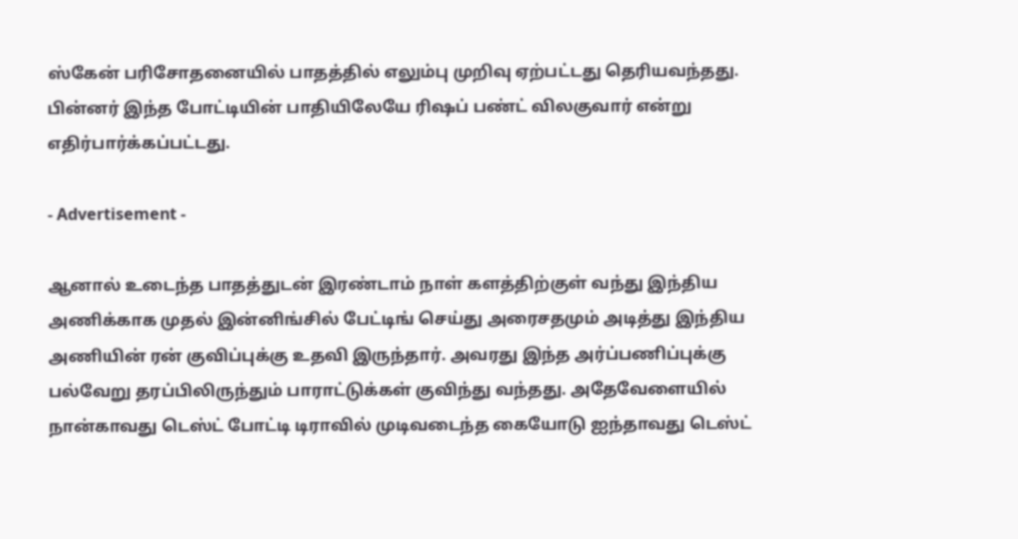ஸ்கேன் பரிசோதனையில் பாதத்தில் எலும்பு முறிவு ஏற்பட்டது தெரியவந்தது. பின்னர் இந்த போட்டியின் பாதியிலேயே ரிஷப் பண்ட் விலகுவார் என்று எதிர்பார்க்கப்பட்டது.

- Advertisement -

ஆனால் உடைந்த பாதத்துடன் இரண்டாம் நாள் களத்திற்குள் வந்து இந்திய அணிக்காக முதல் இன்னிங்சில் பேட்டிங் செய்து அரைசதமும் அடித்து இந்திய அணியின் ரன் குவிப்புக்கு உதவி இருந்தார். அவரது இந்த அர்ப்பணிப்புக்கு பல்வேறு தரப்பிலிருந்தும் பாராட்டுக்கள் குவிந்து வந்தது. அதேவேளையில் நான்காவது டெஸ்ட் போட்டி டிராவில் முடிவடைந்த கையோடு ஐந்தாவது டெஸ்ட்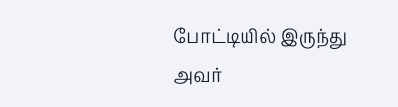போட்டியில் இருந்து அவர்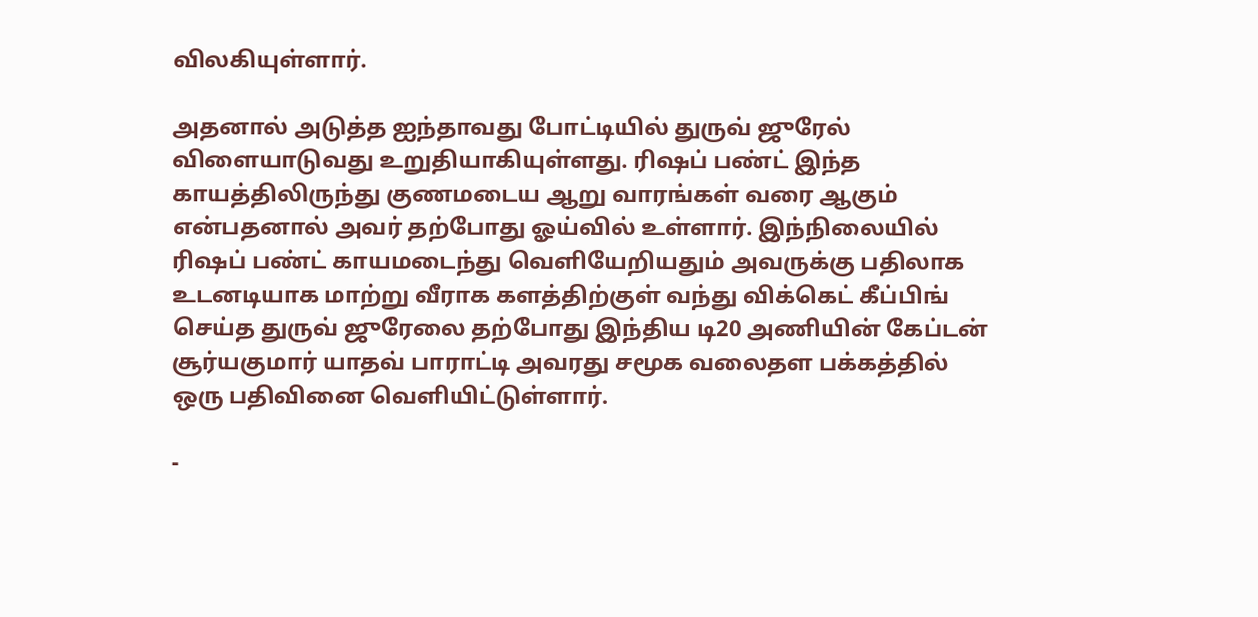விலகியுள்ளார்.

அதனால் அடுத்த ஐந்தாவது போட்டியில் துருவ் ஜுரேல் விளையாடுவது உறுதியாகியுள்ளது. ரிஷப் பண்ட் இந்த காயத்திலிருந்து குணமடைய ஆறு வாரங்கள் வரை ஆகும் என்பதனால் அவர் தற்போது ஓய்வில் உள்ளார். இந்நிலையில் ரிஷப் பண்ட் காயமடைந்து வெளியேறியதும் அவருக்கு பதிலாக உடனடியாக மாற்று வீராக களத்திற்குள் வந்து விக்கெட் கீப்பிங் செய்த துருவ் ஜுரேலை தற்போது இந்திய டி20 அணியின் கேப்டன் சூர்யகுமார் யாதவ் பாராட்டி அவரது சமூக வலைதள பக்கத்தில் ஒரு பதிவினை வெளியிட்டுள்ளார்.

-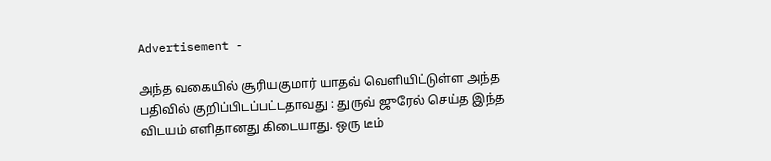Advertisement -

அந்த வகையில் சூரியகுமார் யாதவ் வெளியிட்டுள்ள அந்த பதிவில் குறிப்பிடப்பட்டதாவது : துருவ் ஜுரேல் செய்த இந்த விடயம் எளிதானது கிடையாது. ஒரு டீம்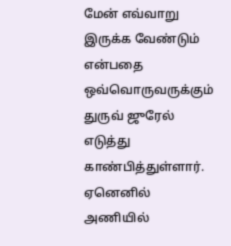மேன் எவ்வாறு இருக்க வேண்டும் என்பதை ஒவ்வொருவருக்கும் துருவ் ஜுரேல் எடுத்து காண்பித்துள்ளார். ஏனெனில் அணியில்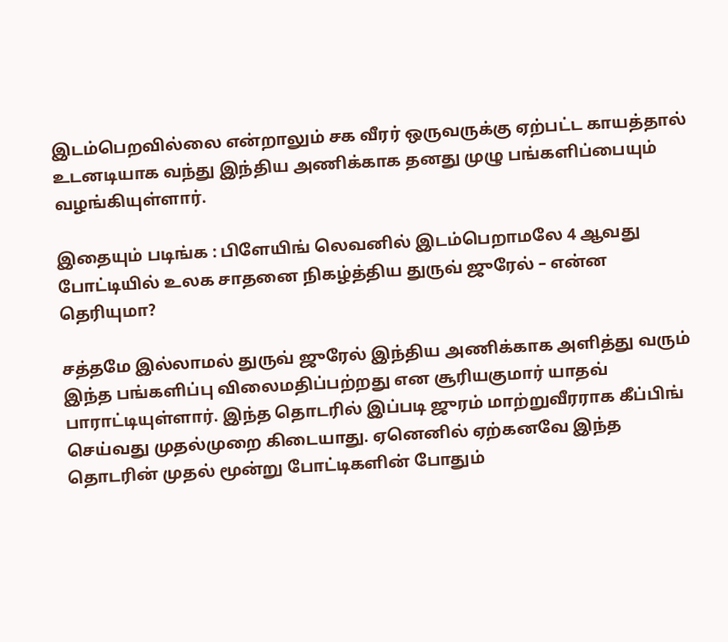இடம்பெறவில்லை என்றாலும் சக வீரர் ஒருவருக்கு ஏற்பட்ட காயத்தால் உடனடியாக வந்து இந்திய அணிக்காக தனது முழு பங்களிப்பையும் வழங்கியுள்ளார்.

இதையும் படிங்க : பிளேயிங் லெவனில் இடம்பெறாமலே 4 ஆவது போட்டியில் உலக சாதனை நிகழ்த்திய துருவ் ஜுரேல் – என்ன தெரியுமா?

சத்தமே இல்லாமல் துருவ் ஜுரேல் இந்திய அணிக்காக அளித்து வரும் இந்த பங்களிப்பு விலைமதிப்பற்றது என சூரியகுமார் யாதவ் பாராட்டியுள்ளார். இந்த தொடரில் இப்படி ஜுரம் மாற்றுவீரராக கீப்பிங் செய்வது முதல்முறை கிடையாது. ஏனெனில் ஏற்கனவே இந்த தொடரின் முதல் மூன்று போட்டிகளின் போதும்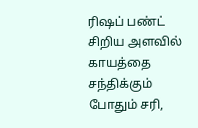ரிஷப் பண்ட் சிறிய அளவில் காயத்தை சந்திக்கும் போதும் சரி,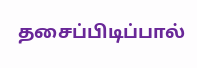தசைப்பிடிப்பால்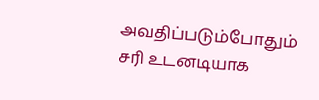அவதிப்படும்போதும் சரி உடனடியாக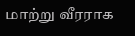மாற்று வீரராக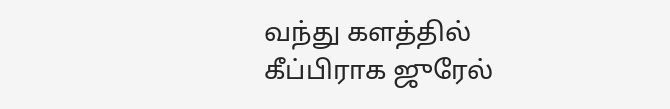வந்து களத்தில் கீப்பிராக ஜுரேல்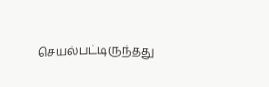செயல்பட்டிருந்தது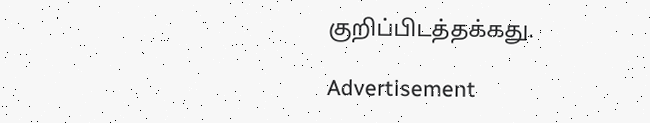குறிப்பிடத்தக்கது.

Advertisement